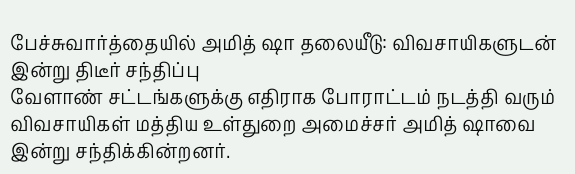பேச்சுவார்த்தையில் அமித் ஷா தலையீடு: விவசாயிகளுடன் இன்று திடீர் சந்திப்பு
வேளாண் சட்டங்களுக்கு எதிராக போராட்டம் நடத்தி வரும் விவசாயிகள் மத்திய உள்துறை அமைச்சர் அமித் ஷாவை இன்று சந்திக்கின்றனர்.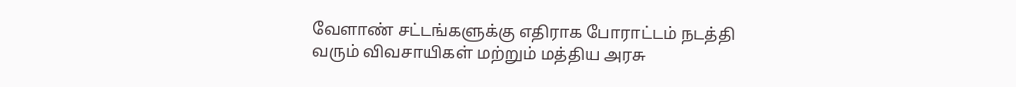வேளாண் சட்டங்களுக்கு எதிராக போராட்டம் நடத்தி வரும் விவசாயிகள் மற்றும் மத்திய அரசு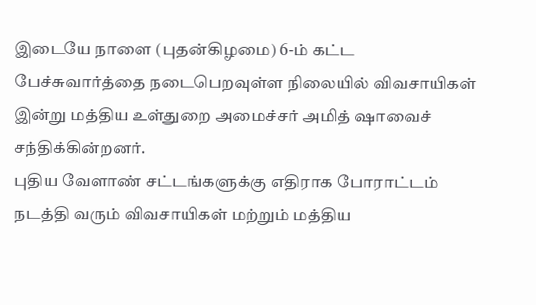இடையே நாளை (புதன்கிழமை) 6-ம் கட்ட பேச்சுவார்த்தை நடைபெறவுள்ள நிலையில் விவசாயிகள் இன்று மத்திய உள்துறை அமைச்சர் அமித் ஷாவைச் சந்திக்கின்றனர்.
புதிய வேளாண் சட்டங்களுக்கு எதிராக போராட்டம் நடத்தி வரும் விவசாயிகள் மற்றும் மத்திய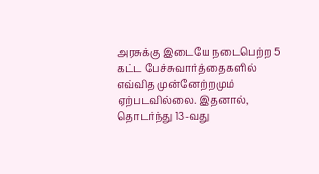அரசுக்கு இடையே நடைபெற்ற 5 கட்ட பேச்சுவார்த்தைகளில் எவ்வித முன்னேற்றமும் ஏற்படவில்லை. இதனால், தொடர்ந்து 13-வது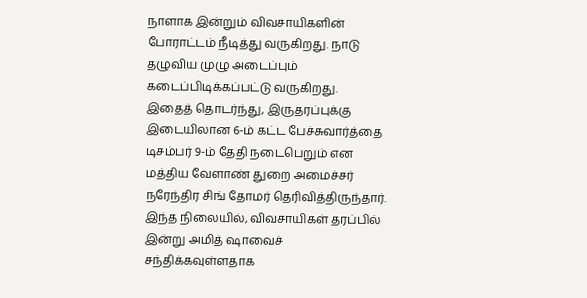நாளாக இன்றும் விவசாயிகளின் போராட்டம் நீடித்து வருகிறது. நாடு தழுவிய முழு அடைப்பும் கடைப்பிடிக்கப்பட்டு வருகிறது.
இதைத் தொடர்ந்து, இருதரப்புக்கு இடையிலான 6-ம் கட்ட பேச்சுவார்த்தை டிசம்பர் 9-ம் தேதி நடைபெறும் என மத்திய வேளாண் துறை அமைச்சர் நரேந்திர சிங் தோமர் தெரிவித்திருந்தார்.
இந்த நிலையில், விவசாயிகள் தரப்பில் இன்று அமித் ஷாவைச் சந்திக்கவுள்ளதாக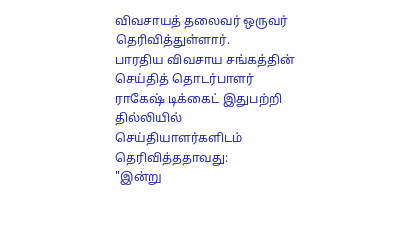விவசாயத் தலைவர் ஒருவர் தெரிவித்துள்ளார்.
பாரதிய விவசாய சங்கத்தின் செய்தித் தொடர்பாளர் ராகேஷ் டிக்கைட் இதுபற்றி தில்லியில் செய்தியாளர்களிடம் தெரிவித்ததாவது:
"இன்று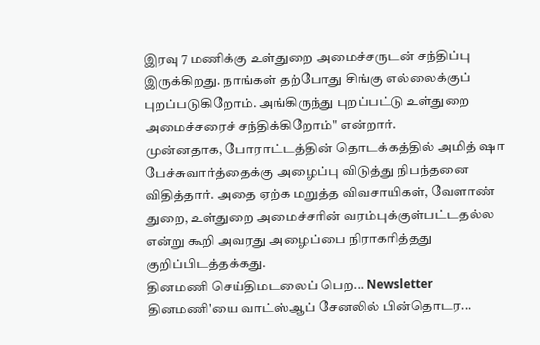இரவு 7 மணிக்கு உள்துறை அமைச்சருடன் சந்திப்பு இருக்கிறது. நாங்கள் தற்போது சிங்கு எல்லைக்குப் புறப்படுகிறோம். அங்கிருந்து புறப்பட்டு உள்துறை அமைச்சரைச் சந்திக்கிறோம்" என்றார்.
முன்னதாக, போராட்டத்தின் தொடக்கத்தில் அமித் ஷா பேச்சுவார்த்தைக்கு அழைப்பு விடுத்து நிபந்தனை விதித்தார். அதை ஏற்க மறுத்த விவசாயிகள், வேளாண் துறை, உள்துறை அமைச்சரின் வரம்புக்குள்பட்டதல்ல என்று கூறி அவரது அழைப்பை நிராகரித்தது குறிப்பிடத்தக்கது.
தினமணி செய்திமடலைப் பெற... Newsletter
தினமணி'யை வாட்ஸ்ஆப் சேனலில் பின்தொடர...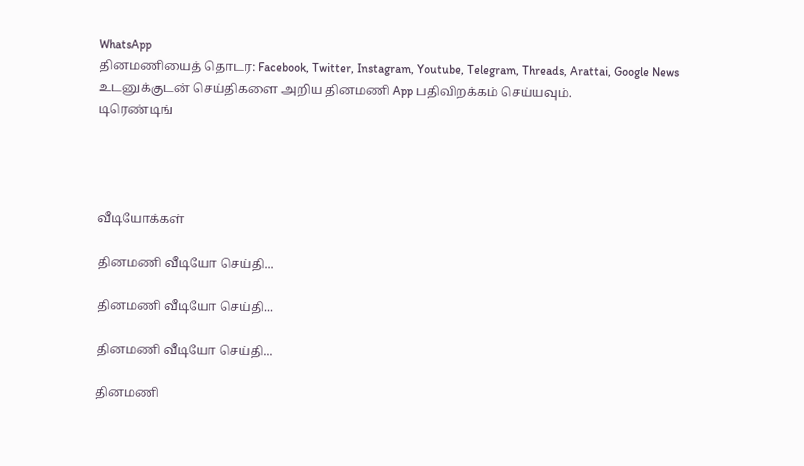WhatsApp
தினமணியைத் தொடர: Facebook, Twitter, Instagram, Youtube, Telegram, Threads, Arattai, Google News
உடனுக்குடன் செய்திகளை அறிய தினமணி App பதிவிறக்கம் செய்யவும்.
டிரெண்டிங்




வீடியோக்கள்

தினமணி வீடியோ செய்தி...

தினமணி வீடியோ செய்தி...

தினமணி வீடியோ செய்தி...

தினமணி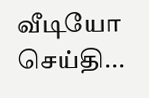வீடியோ செய்தி...